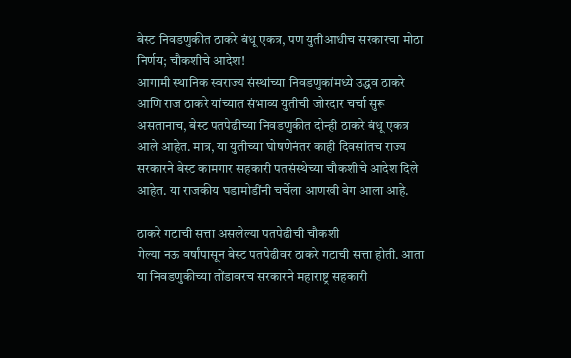बेस्ट निवडणुकीत ठाकरे बंधू एकत्र, पण युतीआधीच सरकारचा मोठा निर्णय; चौकशीचे आदेश!
आगामी स्थानिक स्वराज्य संस्थांच्या निवडणुकांमध्ये उद्धव ठाकरे आणि राज ठाकरे यांच्यात संभाव्य युतीची जोरदार चर्चा सुरू असतानाच, बेस्ट पतपेढीच्या निवडणुकीत दोन्ही ठाकरे बंधू एकत्र आले आहेत. मात्र, या युतीच्या घोषणेनंतर काही दिवसांतच राज्य सरकारने बेस्ट कामगार सहकारी पतसंस्थेच्या चौकशीचे आदेश दिले आहेत. या राजकीय घडामोडींनी चर्चेला आणखी वेग आला आहे.

ठाकरे गटाची सत्ता असलेल्या पतपेढीची चौकशी
गेल्या नऊ वर्षांपासून बेस्ट पतपेढीवर ठाकरे गटाची सत्ता होती. आता या निवडणुकीच्या तोंडावरच सरकारने महाराष्ट्र सहकारी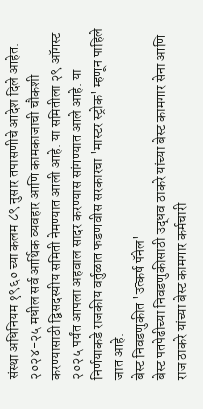संस्था अधिनियम १९६० च्या कलम ८९ नुसार तपासणीचे आदेश दिले आहेत. २०२४-२५ मधील सर्व आर्थिक व्यवहार आणि कामकाजाची चौकशी करण्यासाठी द्विसदस्यीय समिती नेमण्यात आली आहे. या समितीला २९ ऑगस्ट २०२५ पर्यंत आपला अहवाल सादर करण्यास सांगण्यात आले आहे. या निर्णयाकडे राजकीय वर्तुळात फडणवीस सरकारचा 'मास्टर स्ट्रोक' म्हणून पाहिले जात आहे.
बेस्ट निवडणुकीत 'उत्कर्ष पॅनेल'
बेस्ट पतपेढीच्या निवडणुकीसाठी उद्धव ठाकरे यांच्या बेस्ट कामगार सेना आणि राज ठाकरे यांच्या बेस्ट कामगार कर्मचारी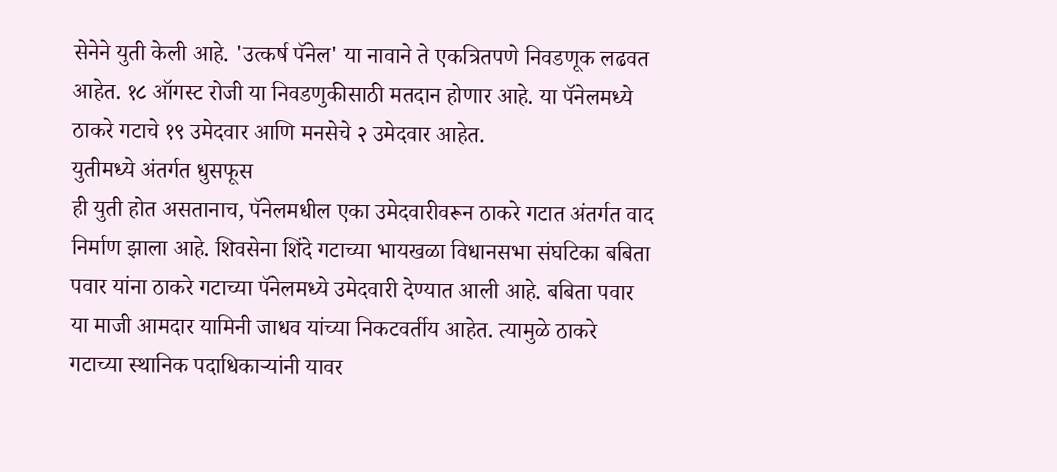सेनेने युती केली आहे. 'उत्कर्ष पॅनेल' या नावाने ते एकत्रितपणे निवडणूक लढवत आहेत. १८ ऑगस्ट रोजी या निवडणुकीसाठी मतदान होणार आहे. या पॅनेलमध्ये ठाकरे गटाचे १९ उमेदवार आणि मनसेचे २ उमेदवार आहेत.
युतीमध्ये अंतर्गत धुसफूस
ही युती होत असतानाच, पॅनेलमधील एका उमेदवारीवरून ठाकरे गटात अंतर्गत वाद निर्माण झाला आहे. शिवसेना शिंदे गटाच्या भायखळा विधानसभा संघटिका बबिता पवार यांना ठाकरे गटाच्या पॅनेलमध्ये उमेदवारी देण्यात आली आहे. बबिता पवार या माजी आमदार यामिनी जाधव यांच्या निकटवर्तीय आहेत. त्यामुळे ठाकरे गटाच्या स्थानिक पदाधिकाऱ्यांनी यावर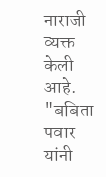नाराजी व्यक्त केली आहे. "बबिता पवार यांनी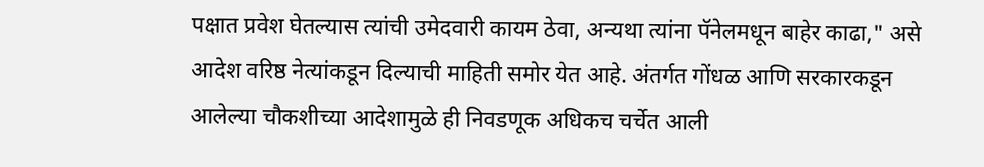पक्षात प्रवेश घेतल्यास त्यांची उमेदवारी कायम ठेवा, अन्यथा त्यांना पॅनेलमधून बाहेर काढा," असे आदेश वरिष्ठ नेत्यांकडून दिल्याची माहिती समोर येत आहे. अंतर्गत गोंधळ आणि सरकारकडून आलेल्या चौकशीच्या आदेशामुळे ही निवडणूक अधिकच चर्चेत आली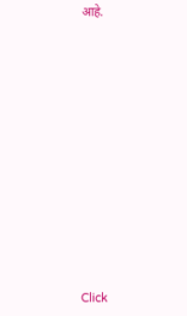आहे.












Click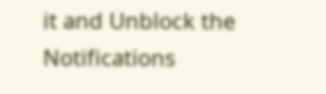it and Unblock the Notifications